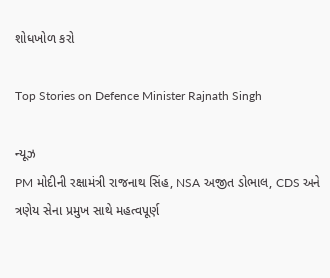શોધખોળ કરો

Top Stories on Defence Minister Rajnath Singh

ન્યૂઝ
PM મોદીની રક્ષામંત્રી રાજનાથ સિંહ, NSA અજીત ડોભાલ, CDS અને ત્રણેય સેના પ્રમુખ સાથે મહત્વપૂર્ણ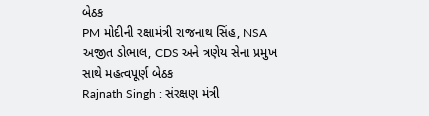બેઠક
PM મોદીની રક્ષામંત્રી રાજનાથ સિંહ, NSA અજીત ડોભાલ, CDS અને ત્રણેય સેના પ્રમુખ સાથે મહત્વપૂર્ણ બેઠક
Rajnath Singh : સંરક્ષણ મંત્રી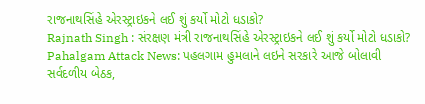રાજનાથસિંહે એરસ્ટ્રાઇકને લઈ શું કર્યો મોટો ધડાકો?
Rajnath Singh : સંરક્ષણ મંત્રી રાજનાથસિંહે એરસ્ટ્રાઇકને લઈ શું કર્યો મોટો ધડાકો?
Pahalgam Attack News: પહલગામ હુમલાને લઇને સરકારે આજે બોલાવી સર્વદળીય બેઠક,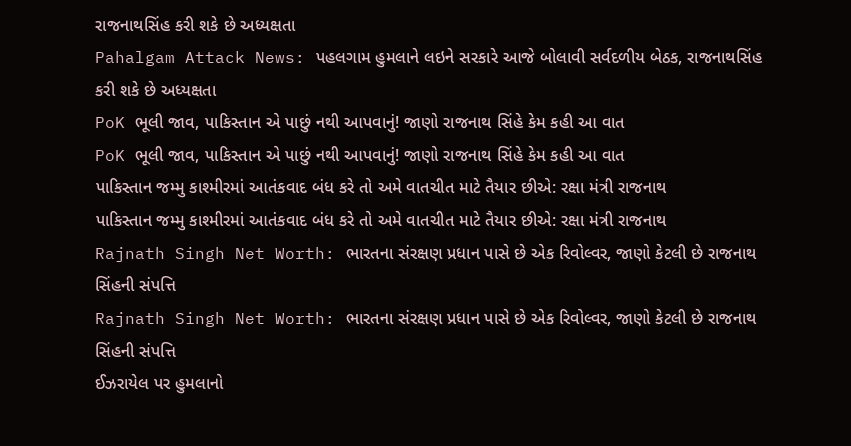રાજનાથસિંહ કરી શકે છે અધ્યક્ષતા
Pahalgam Attack News: પહલગામ હુમલાને લઇને સરકારે આજે બોલાવી સર્વદળીય બેઠક, રાજનાથસિંહ કરી શકે છે અધ્યક્ષતા
PoK ભૂલી જાવ, પાકિસ્તાન એ પાછું નથી આપવાનું! જાણો રાજનાથ સિંહે કેમ કહી આ વાત
PoK ભૂલી જાવ, પાકિસ્તાન એ પાછું નથી આપવાનું! જાણો રાજનાથ સિંહે કેમ કહી આ વાત
પાકિસ્તાન જમ્મુ કાશ્મીરમાં આતંકવાદ બંધ કરે તો અમે વાતચીત માટે તૈયાર છીએ: રક્ષા મંત્રી રાજનાથ
પાકિસ્તાન જમ્મુ કાશ્મીરમાં આતંકવાદ બંધ કરે તો અમે વાતચીત માટે તૈયાર છીએ: રક્ષા મંત્રી રાજનાથ
Rajnath Singh Net Worth: ભારતના સંરક્ષણ પ્રધાન પાસે છે એક રિવોલ્વર, જાણો કેટલી છે રાજનાથ સિંહની સંપત્તિ
Rajnath Singh Net Worth: ભારતના સંરક્ષણ પ્રધાન પાસે છે એક રિવોલ્વર, જાણો કેટલી છે રાજનાથ સિંહની સંપત્તિ
ઈઝરાયેલ પર હુમલાનો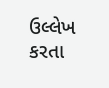ઉલ્લેખ કરતા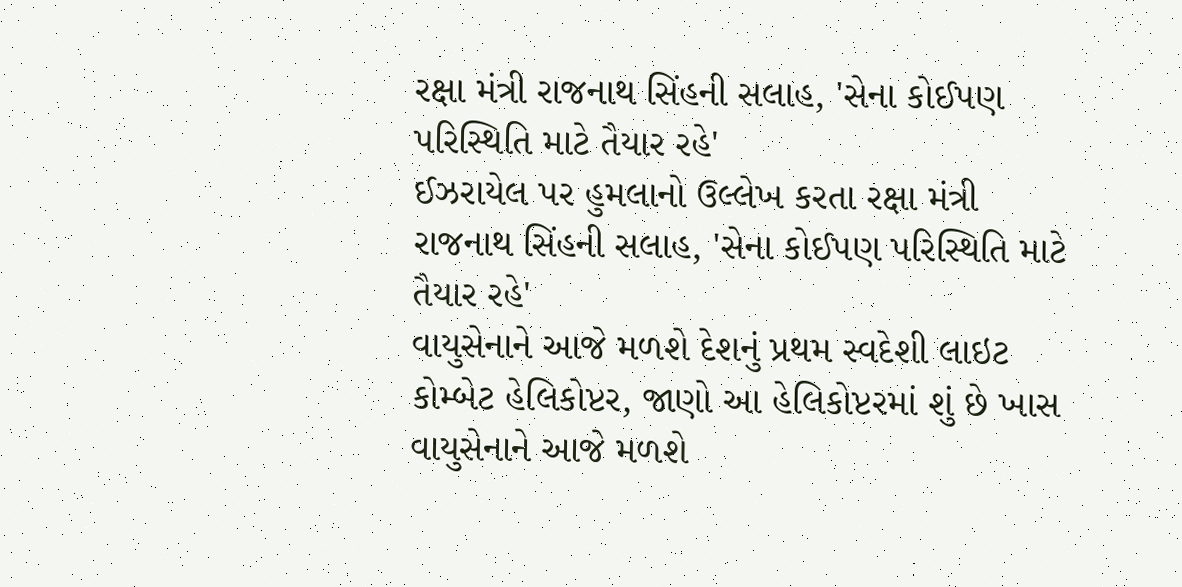રક્ષા મંત્રી રાજનાથ સિંહની સલાહ, 'સેના કોઈપણ પરિસ્થિતિ માટે તૈયાર રહે'
ઈઝરાયેલ પર હુમલાનો ઉલ્લેખ કરતા રક્ષા મંત્રી રાજનાથ સિંહની સલાહ, 'સેના કોઈપણ પરિસ્થિતિ માટે તૈયાર રહે'
વાયુસેનાને આજે મળશે દેશનું પ્રથમ સ્વદેશી લાઇટ કોમ્બેટ હેલિકોપ્ટર, જાણો આ હેલિકોપ્ટરમાં શું છે ખાસ
વાયુસેનાને આજે મળશે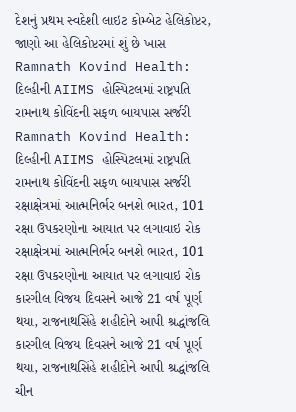દેશનું પ્રથમ સ્વદેશી લાઇટ કોમ્બેટ હેલિકોપ્ટર, જાણો આ હેલિકોપ્ટરમાં શું છે ખાસ
Ramnath Kovind Health: દિલ્હીની AIIMS હોસ્પિટલમાં રાષ્ટ્રપતિ રામનાથ કોવિંદની સફળ બાયપાસ સર્જરી
Ramnath Kovind Health: દિલ્હીની AIIMS હોસ્પિટલમાં રાષ્ટ્રપતિ રામનાથ કોવિંદની સફળ બાયપાસ સર્જરી
રક્ષાક્ષેત્રમાં આત્મનિર્ભર બનશે ભારત, 101 રક્ષા ઉપકરણોના આયાત પર લગાવાઇ રોક
રક્ષાક્ષેત્રમાં આત્મનિર્ભર બનશે ભારત, 101 રક્ષા ઉપકરણોના આયાત પર લગાવાઇ રોક
કારગીલ વિજય દિવસને આજે 21 વર્ષ પૂર્ણ થયા, રાજનાથસિંહે શહીદોને આપી શ્રદ્ધાંજલિ
કારગીલ વિજય દિવસને આજે 21 વર્ષ પૂર્ણ થયા, રાજનાથસિંહે શહીદોને આપી શ્રદ્ધાંજલિ
ચીન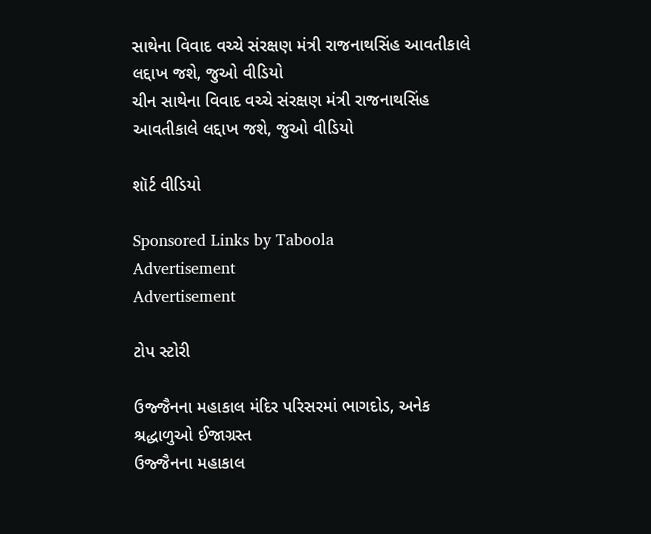સાથેના વિવાદ વચ્ચે સંરક્ષણ મંત્રી રાજનાથસિંહ આવતીકાલે લદ્દાખ જશે, જુઓ વીડિયો
ચીન સાથેના વિવાદ વચ્ચે સંરક્ષણ મંત્રી રાજનાથસિંહ આવતીકાલે લદ્દાખ જશે, જુઓ વીડિયો

શૉર્ટ વીડિયો

Sponsored Links by Taboola
Advertisement
Advertisement

ટોપ સ્ટોરી

ઉજ્જૈનના મહાકાલ મંદિર પરિસરમાં ભાગદોડ, અનેક શ્રદ્ધાળુઓ ઈજાગ્રસ્ત
ઉજ્જૈનના મહાકાલ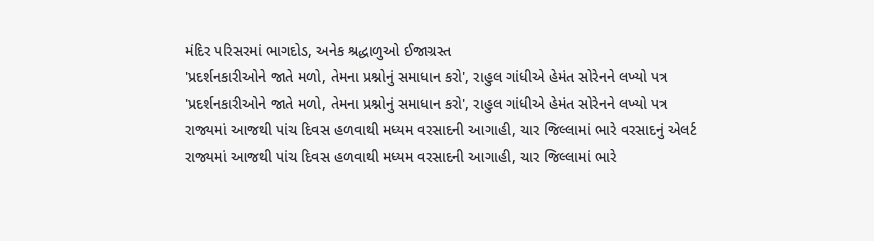મંદિર પરિસરમાં ભાગદોડ, અનેક શ્રદ્ધાળુઓ ઈજાગ્રસ્ત
'પ્રદર્શનકારીઓને જાતે મળો, તેમના પ્રશ્નોનું સમાધાન કરો', રાહુલ ગાંધીએ હેમંત સોરેનને લખ્યો પત્ર
'પ્રદર્શનકારીઓને જાતે મળો, તેમના પ્રશ્નોનું સમાધાન કરો', રાહુલ ગાંધીએ હેમંત સોરેનને લખ્યો પત્ર
રાજ્યમાં આજથી પાંચ દિવસ હળવાથી મધ્યમ વરસાદની આગાહી, ચાર જિલ્લામાં ભારે વરસાદનું એલર્ટ
રાજ્યમાં આજથી પાંચ દિવસ હળવાથી મધ્યમ વરસાદની આગાહી, ચાર જિલ્લામાં ભારે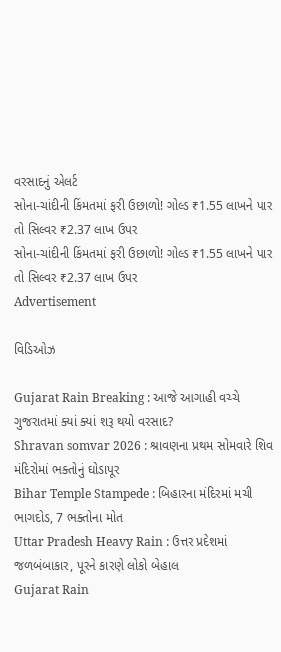વરસાદનું એલર્ટ
સોના-ચાંદીની કિંમતમાં ફરી ઉછાળો! ગોલ્ડ ₹1.55 લાખને પાર તો સિલ્વર ₹2.37 લાખ ઉપર
સોના-ચાંદીની કિંમતમાં ફરી ઉછાળો! ગોલ્ડ ₹1.55 લાખને પાર તો સિલ્વર ₹2.37 લાખ ઉપર
Advertisement

વિડિઓઝ

Gujarat Rain Breaking : આજે આગાહી વચ્ચે ગુજરાતમાં ક્યાં ક્યાં શરૂ થયો વરસાદ?
Shravan somvar 2026 : શ્રાવણના પ્રથમ સોમવારે શિવ મંદિરોમાં ભક્તોનું ઘોડાપૂર
Bihar Temple Stampede : બિહારના મંદિરમાં મચી ભાગદોડ, 7 ભક્તોના મોત
Uttar Pradesh Heavy Rain : ઉત્તર પ્રદેશમાં જળબંબાકાર, પૂરને કારણે લોકો બેહાલ
Gujarat Rain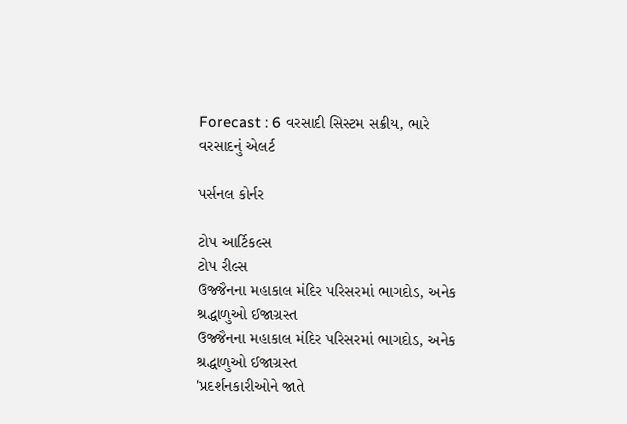Forecast : 6 વરસાદી સિસ્ટમ સક્રીય, ભારે વરસાદનું એલર્ટ

પર્સનલ કોર્નર

ટોપ આર્ટિકલ્સ
ટોપ રીલ્સ
ઉજ્જૈનના મહાકાલ મંદિર પરિસરમાં ભાગદોડ, અનેક શ્રદ્ધાળુઓ ઈજાગ્રસ્ત
ઉજ્જૈનના મહાકાલ મંદિર પરિસરમાં ભાગદોડ, અનેક શ્રદ્ધાળુઓ ઈજાગ્રસ્ત
'પ્રદર્શનકારીઓને જાતે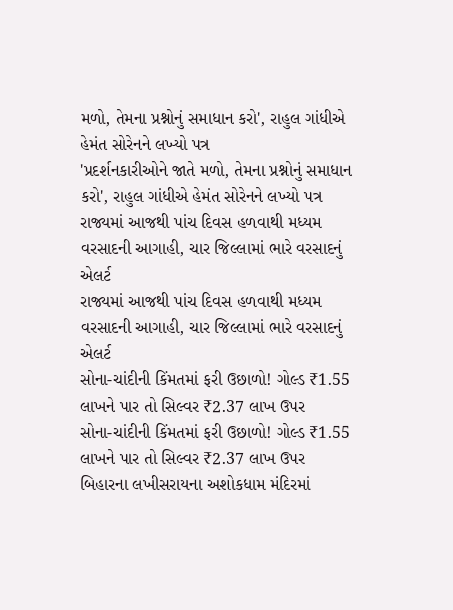મળો, તેમના પ્રશ્નોનું સમાધાન કરો', રાહુલ ગાંધીએ હેમંત સોરેનને લખ્યો પત્ર
'પ્રદર્શનકારીઓને જાતે મળો, તેમના પ્રશ્નોનું સમાધાન કરો', રાહુલ ગાંધીએ હેમંત સોરેનને લખ્યો પત્ર
રાજ્યમાં આજથી પાંચ દિવસ હળવાથી મધ્યમ વરસાદની આગાહી, ચાર જિલ્લામાં ભારે વરસાદનું એલર્ટ
રાજ્યમાં આજથી પાંચ દિવસ હળવાથી મધ્યમ વરસાદની આગાહી, ચાર જિલ્લામાં ભારે વરસાદનું એલર્ટ
સોના-ચાંદીની કિંમતમાં ફરી ઉછાળો! ગોલ્ડ ₹1.55 લાખને પાર તો સિલ્વર ₹2.37 લાખ ઉપર
સોના-ચાંદીની કિંમતમાં ફરી ઉછાળો! ગોલ્ડ ₹1.55 લાખને પાર તો સિલ્વર ₹2.37 લાખ ઉપર
બિહારના લખીસરાયના અશોકધામ મંદિરમાં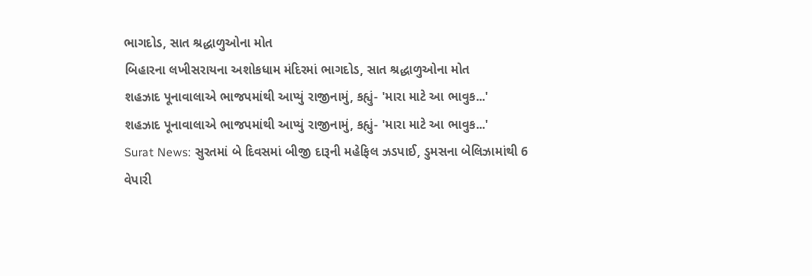ભાગદોડ, સાત શ્રદ્ધાળુઓના મોત
બિહારના લખીસરાયના અશોકધામ મંદિરમાં ભાગદોડ, સાત શ્રદ્ધાળુઓના મોત
શહઝાદ પૂનાવાલાએ ભાજપમાંથી આપ્યું રાજીનામું, કહ્યું- 'મારા માટે આ ભાવુક...'
શહઝાદ પૂનાવાલાએ ભાજપમાંથી આપ્યું રાજીનામું, કહ્યું- 'મારા માટે આ ભાવુક...'
Surat News: સુરતમાં બે દિવસમાં બીજી દારૂની મહેફિલ ઝડપાઈ, ડુમસના બેલિઝામાંથી 6 વેપારી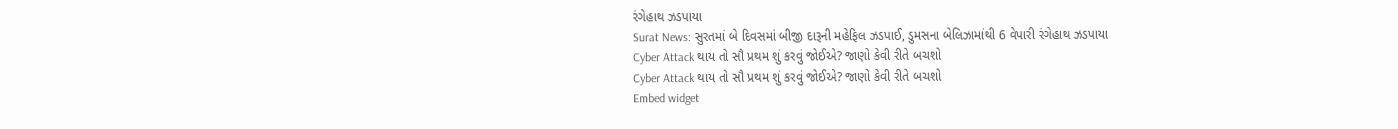રંગેહાથ ઝડપાયા
Surat News: સુરતમાં બે દિવસમાં બીજી દારૂની મહેફિલ ઝડપાઈ, ડુમસના બેલિઝામાંથી 6 વેપારી રંગેહાથ ઝડપાયા
Cyber Attack થાય તો સૌ પ્રથમ શું કરવું જોઈએ? જાણો કેવી રીતે બચશો
Cyber Attack થાય તો સૌ પ્રથમ શું કરવું જોઈએ? જાણો કેવી રીતે બચશો
Embed widget